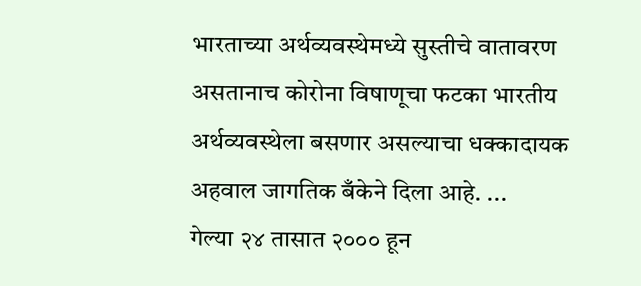भारताच्या अर्थव्यवस्थेमध्ये सुस्तीचे वातावरण असतानाच कोरोना विषाणूचा फटका भारतीय अर्थव्यवस्थेला बसणार असल्याचा धक्कादायक अहवाल जागतिक बँकेने दिला आहे. ...
गेल्या २४ तासात २००० हून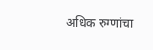अधिक रुग्णांचा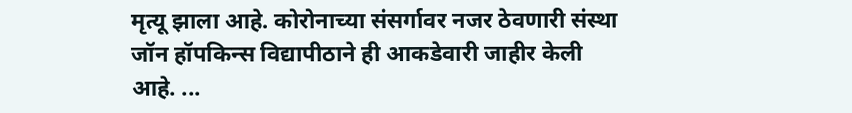मृत्यू झाला आहे. कोरोनाच्या संसर्गावर नजर ठेवणारी संस्था जॉन हॉपकिन्स विद्यापीठाने ही आकडेवारी जाहीर केली आहे. ...